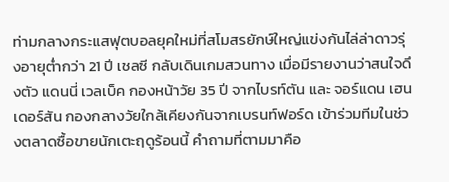ท่ามกลางกระแสฟุตบอลยุคใหม่ที่สโมสรยักษ์ใหญ่แข่งกันไล่ล่าดาวรุ่งอายุต่ำกว่า 21 ปี เชลซี กลับเดินเกมสวนทาง เมื่อมีรายงานว่าสนใจดึงตัว แดนนี่ เวลเบ็ค กองหน้าวัย 35 ปี จากไบรท์ตัน และ จอร์แดน เฮนเดอร์สัน กองกลางวัยใกล้เคียงกันจากเบรนท์ฟอร์ด เข้าร่วมทีมในช่วงตลาดซื้อขายนักเตะฤดูร้อนนี้ คำถามที่ตามมาคือ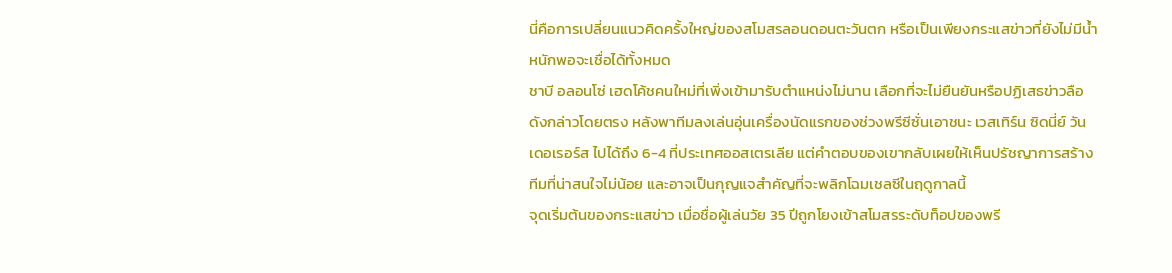นี่คือการเปลี่ยนแนวคิดครั้งใหญ่ของสโมสรลอนดอนตะวันตก หรือเป็นเพียงกระแสข่าวที่ยังไม่มีน้ำหนักพอจะเชื่อได้ทั้งหมด
ชาบี อลอนโซ่ เฮดโค้ชคนใหม่ที่เพิ่งเข้ามารับตำแหน่งไม่นาน เลือกที่จะไม่ยืนยันหรือปฏิเสธข่าวลือดังกล่าวโดยตรง หลังพาทีมลงเล่นอุ่นเครื่องนัดแรกของช่วงพรีซีซั่นเอาชนะ เวสเทิร์น ซิดนี่ย์ วันเดอเรอร์ส ไปได้ถึง 6-4 ที่ประเทศออสเตรเลีย แต่คำตอบของเขากลับเผยให้เห็นปรัชญาการสร้างทีมที่น่าสนใจไม่น้อย และอาจเป็นกุญแจสำคัญที่จะพลิกโฉมเชลซีในฤดูกาลนี้
จุดเริ่มต้นของกระแสข่าว เมื่อชื่อผู้เล่นวัย 35 ปีถูกโยงเข้าสโมสรระดับท็อปของพรี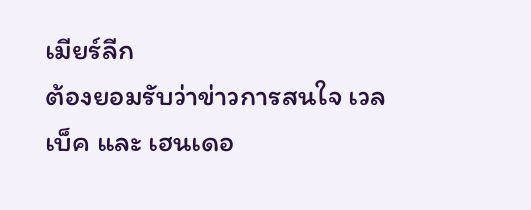เมียร์ลีก
ต้องยอมรับว่าข่าวการสนใจ เวลเบ็ค และ เฮนเดอ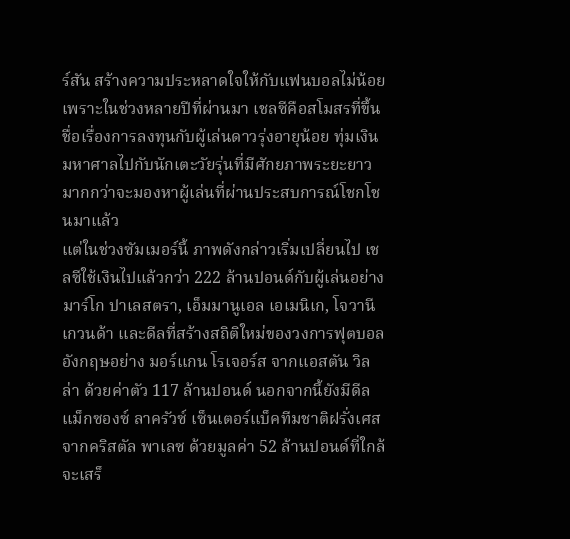ร์สัน สร้างความประหลาดใจให้กับแฟนบอลไม่น้อย เพราะในช่วงหลายปีที่ผ่านมา เชลซีคือสโมสรที่ขึ้นชื่อเรื่องการลงทุนกับผู้เล่นดาวรุ่งอายุน้อย ทุ่มเงินมหาศาลไปกับนักเตะวัยรุ่นที่มีศักยภาพระยะยาว มากกว่าจะมองหาผู้เล่นที่ผ่านประสบการณ์โชกโชนมาแล้ว
แต่ในช่วงซัมเมอร์นี้ ภาพดังกล่าวเริ่มเปลี่ยนไป เชลซีใช้เงินไปแล้วกว่า 222 ล้านปอนด์กับผู้เล่นอย่าง มาร์โก ปาเลสตรา, เอ็มมานูเอล เอเมนิเก, โจวานี เกวนด้า และดีลที่สร้างสถิติใหม่ของวงการฟุตบอลอังกฤษอย่าง มอร์แกน โรเจอร์ส จากแอสตัน วิลล่า ด้วยค่าตัว 117 ล้านปอนด์ นอกจากนี้ยังมีดีล แม็กซองซ์ ลาครัวซ์ เซ็นเตอร์แบ็คทีมชาติฝรั่งเศส จากคริสตัล พาเลซ ด้วยมูลค่า 52 ล้านปอนด์ที่ใกล้จะเสร็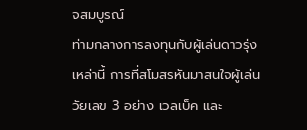จสมบูรณ์
ท่ามกลางการลงทุนกับผู้เล่นดาวรุ่งเหล่านี้ การที่สโมสรหันมาสนใจผู้เล่นวัยเลข 3 อย่าง เวลเบ็ค และ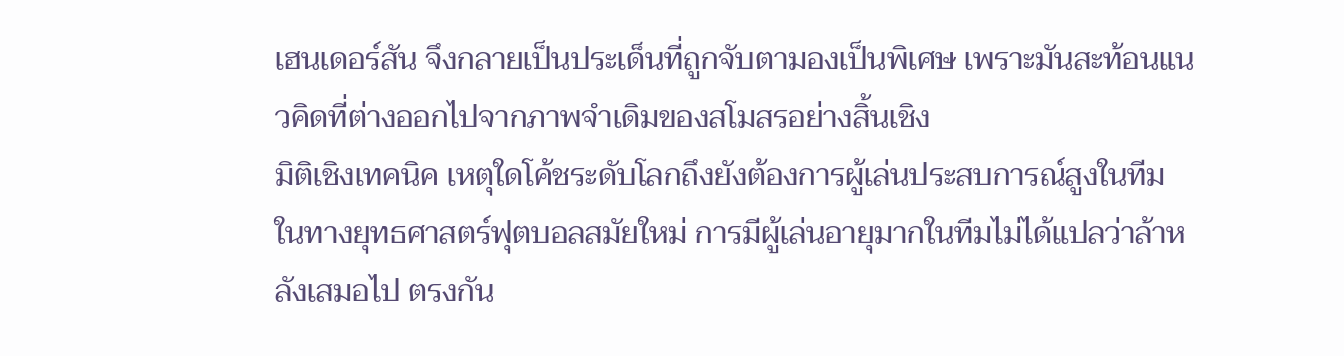เฮนเดอร์สัน จึงกลายเป็นประเด็นที่ถูกจับตามองเป็นพิเศษ เพราะมันสะท้อนแนวคิดที่ต่างออกไปจากภาพจำเดิมของสโมสรอย่างสิ้นเชิง
มิติเชิงเทคนิค เหตุใดโค้ชระดับโลกถึงยังต้องการผู้เล่นประสบการณ์สูงในทีม
ในทางยุทธศาสตร์ฟุตบอลสมัยใหม่ การมีผู้เล่นอายุมากในทีมไม่ได้แปลว่าล้าหลังเสมอไป ตรงกัน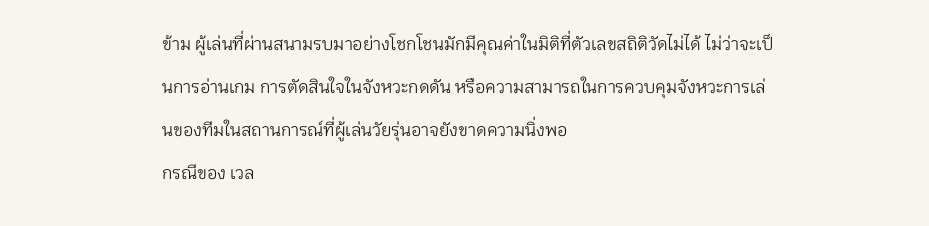ข้าม ผู้เล่นที่ผ่านสนามรบมาอย่างโชกโชนมักมีคุณค่าในมิติที่ตัวเลขสถิติวัดไม่ได้ ไม่ว่าจะเป็นการอ่านเกม การตัดสินใจในจังหวะกดดัน หรือความสามารถในการควบคุมจังหวะการเล่นของทีมในสถานการณ์ที่ผู้เล่นวัยรุ่นอาจยังขาดความนิ่งพอ
กรณีของ เวล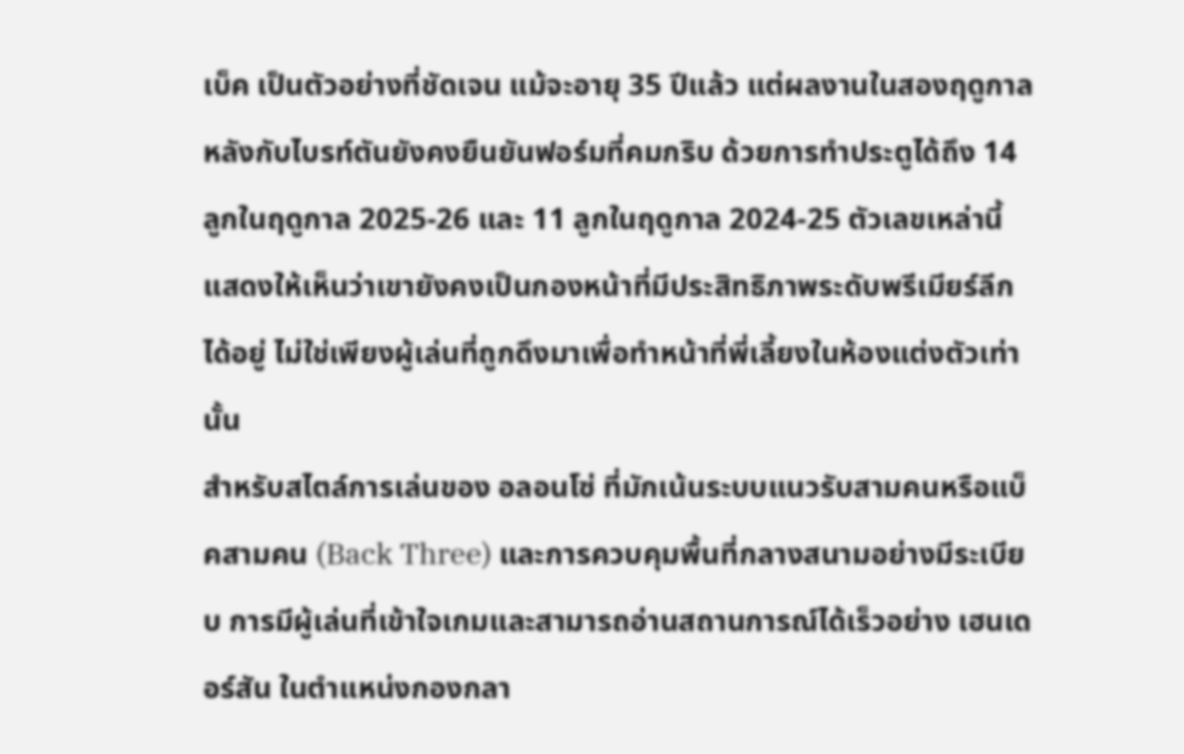เบ็ค เป็นตัวอย่างที่ชัดเจน แม้จะอายุ 35 ปีแล้ว แต่ผลงานในสองฤดูกาลหลังกับไบรท์ตันยังคงยืนยันฟอร์มที่คมกริบ ด้วยการทำประตูได้ถึง 14 ลูกในฤดูกาล 2025-26 และ 11 ลูกในฤดูกาล 2024-25 ตัวเลขเหล่านี้แสดงให้เห็นว่าเขายังคงเป็นกองหน้าที่มีประสิทธิภาพระดับพรีเมียร์ลีกได้อยู่ ไม่ใช่เพียงผู้เล่นที่ถูกดึงมาเพื่อทำหน้าที่พี่เลี้ยงในห้องแต่งตัวเท่านั้น
สำหรับสไตล์การเล่นของ อลอนโซ่ ที่มักเน้นระบบแนวรับสามคนหรือแบ็คสามคน (Back Three) และการควบคุมพื้นที่กลางสนามอย่างมีระเบียบ การมีผู้เล่นที่เข้าใจเกมและสามารถอ่านสถานการณ์ได้เร็วอย่าง เฮนเดอร์สัน ในตำแหน่งกองกลา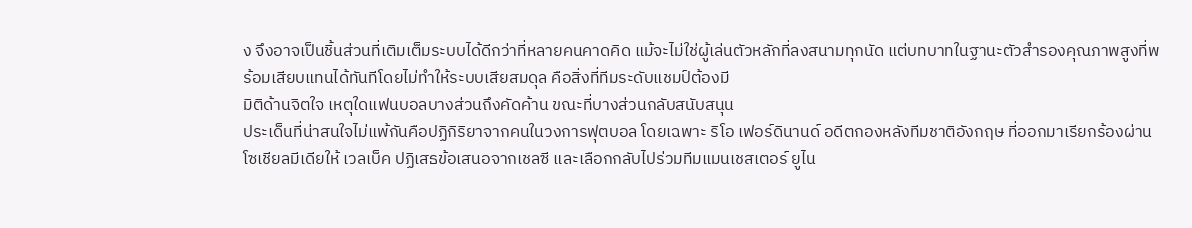ง จึงอาจเป็นชิ้นส่วนที่เติมเต็มระบบได้ดีกว่าที่หลายคนคาดคิด แม้จะไม่ใช่ผู้เล่นตัวหลักที่ลงสนามทุกนัด แต่บทบาทในฐานะตัวสำรองคุณภาพสูงที่พร้อมเสียบแทนได้ทันทีโดยไม่ทำให้ระบบเสียสมดุล คือสิ่งที่ทีมระดับแชมป์ต้องมี
มิติด้านจิตใจ เหตุใดแฟนบอลบางส่วนถึงคัดค้าน ขณะที่บางส่วนกลับสนับสนุน
ประเด็นที่น่าสนใจไม่แพ้กันคือปฏิกิริยาจากคนในวงการฟุตบอล โดยเฉพาะ ริโอ เฟอร์ดินานด์ อดีตกองหลังทีมชาติอังกฤษ ที่ออกมาเรียกร้องผ่านโซเชียลมีเดียให้ เวลเบ็ค ปฏิเสธข้อเสนอจากเชลซี และเลือกกลับไปร่วมทีมแมนเชสเตอร์ ยูไน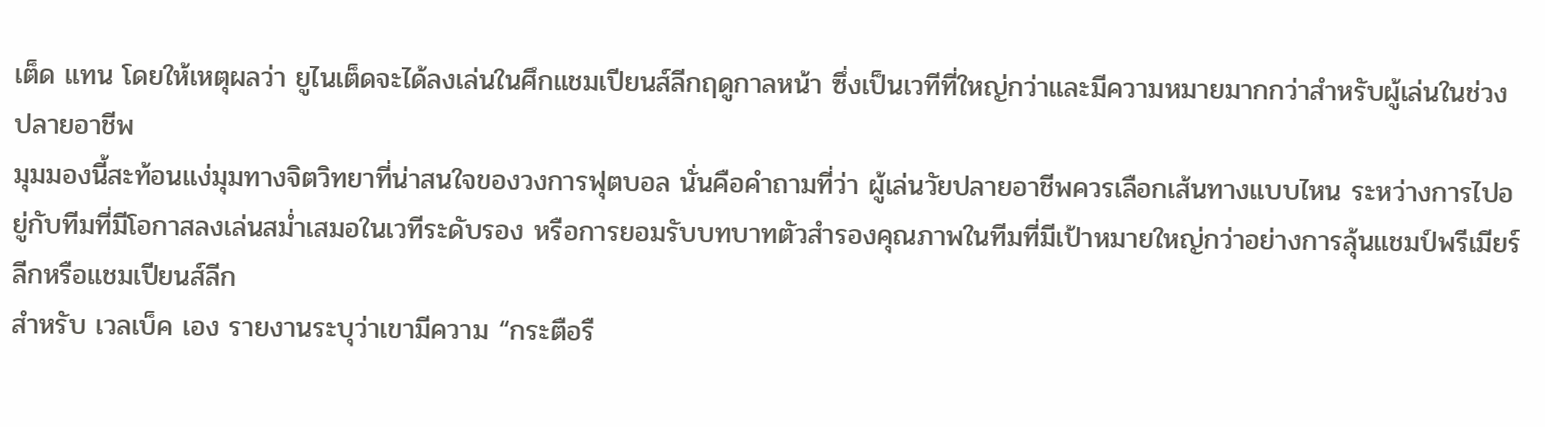เต็ด แทน โดยให้เหตุผลว่า ยูไนเต็ดจะได้ลงเล่นในศึกแชมเปียนส์ลีกฤดูกาลหน้า ซึ่งเป็นเวทีที่ใหญ่กว่าและมีความหมายมากกว่าสำหรับผู้เล่นในช่วงปลายอาชีพ
มุมมองนี้สะท้อนแง่มุมทางจิตวิทยาที่น่าสนใจของวงการฟุตบอล นั่นคือคำถามที่ว่า ผู้เล่นวัยปลายอาชีพควรเลือกเส้นทางแบบไหน ระหว่างการไปอยู่กับทีมที่มีโอกาสลงเล่นสม่ำเสมอในเวทีระดับรอง หรือการยอมรับบทบาทตัวสำรองคุณภาพในทีมที่มีเป้าหมายใหญ่กว่าอย่างการลุ้นแชมป์พรีเมียร์ลีกหรือแชมเปียนส์ลีก
สำหรับ เวลเบ็ค เอง รายงานระบุว่าเขามีความ “กระตือรื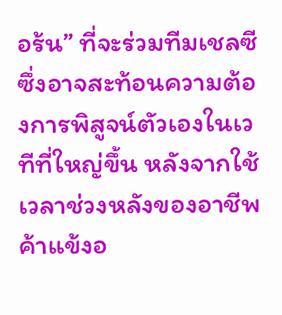อร้น” ที่จะร่วมทีมเชลซี ซึ่งอาจสะท้อนความต้องการพิสูจน์ตัวเองในเวทีที่ใหญ่ขึ้น หลังจากใช้เวลาช่วงหลังของอาชีพค้าแข้งอ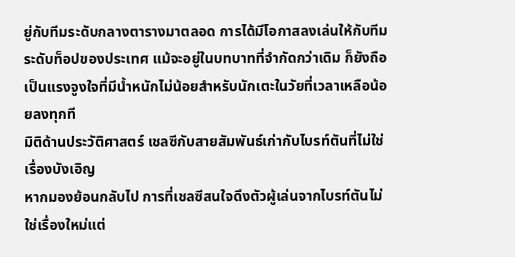ยู่กับทีมระดับกลางตารางมาตลอด การได้มีโอกาสลงเล่นให้กับทีมระดับท็อปของประเทศ แม้จะอยู่ในบทบาทที่จำกัดกว่าเดิม ก็ยังถือเป็นแรงจูงใจที่มีน้ำหนักไม่น้อยสำหรับนักเตะในวัยที่เวลาเหลือน้อยลงทุกที
มิติด้านประวัติศาสตร์ เชลซีกับสายสัมพันธ์เก่ากับไบรท์ตันที่ไม่ใช่เรื่องบังเอิญ
หากมองย้อนกลับไป การที่เชลซีสนใจดึงตัวผู้เล่นจากไบรท์ตันไม่ใช่เรื่องใหม่แต่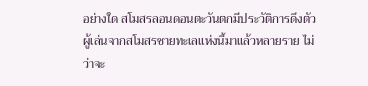อย่างใด สโมสรลอนดอนตะวันตกมีประวัติการดึงตัวผู้เล่นจากสโมสรชายทะเลแห่งนี้มาแล้วหลายราย ไม่ว่าจะ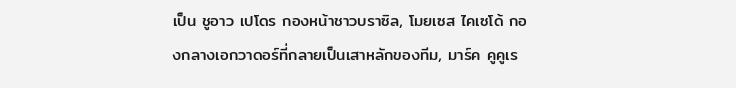เป็น ชูอาว เปโดร กองหน้าชาวบราซิล, โมยเซส ไคเซโด้ กองกลางเอกวาดอร์ที่กลายเป็นเสาหลักของทีม, มาร์ค คูคูเร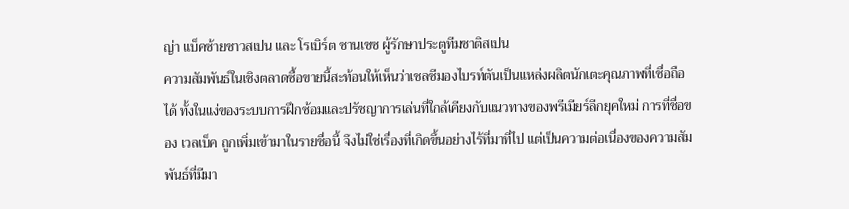ญ่า แบ็คซ้ายชาวสเปน และ โรเบิร์ต ซานเชซ ผู้รักษาประตูทีมชาติสเปน
ความสัมพันธ์ในเชิงตลาดซื้อขายนี้สะท้อนให้เห็นว่าเชลซีมองไบรท์ตันเป็นแหล่งผลิตนักเตะคุณภาพที่เชื่อถือได้ ทั้งในแง่ของระบบการฝึกซ้อมและปรัชญาการเล่นที่ใกล้เคียงกับแนวทางของพรีเมียร์ลีกยุคใหม่ การที่ชื่อของ เวลเบ็ค ถูกเพิ่มเข้ามาในรายชื่อนี้ จึงไม่ใช่เรื่องที่เกิดขึ้นอย่างไร้ที่มาที่ไป แต่เป็นความต่อเนื่องของความสัมพันธ์ที่มีมา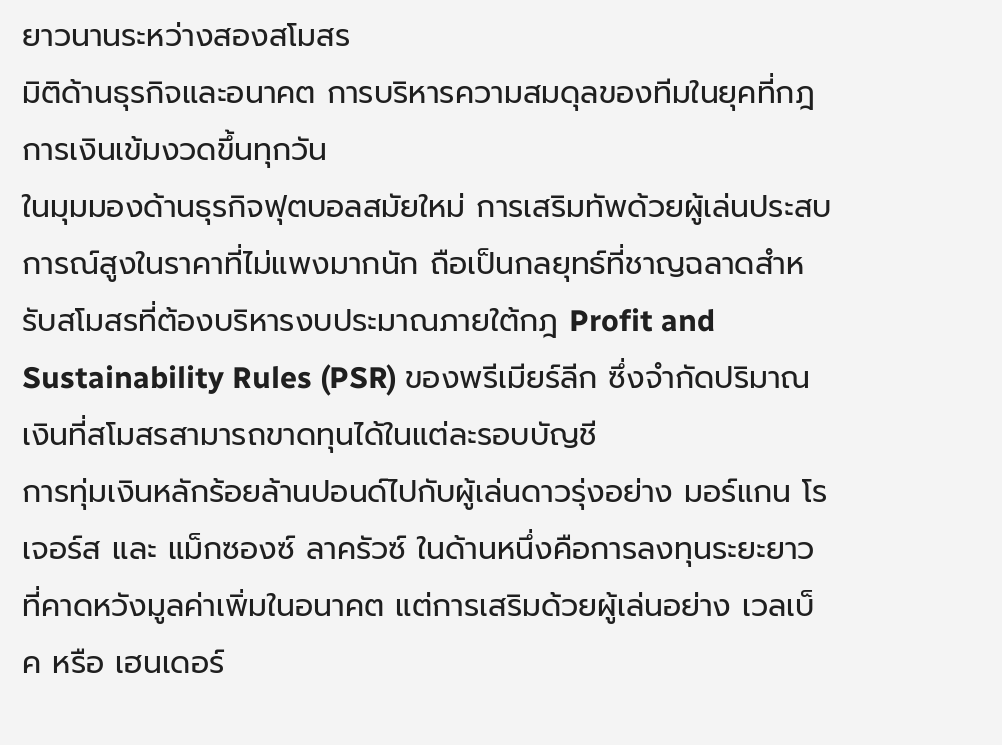ยาวนานระหว่างสองสโมสร
มิติด้านธุรกิจและอนาคต การบริหารความสมดุลของทีมในยุคที่กฎการเงินเข้มงวดขึ้นทุกวัน
ในมุมมองด้านธุรกิจฟุตบอลสมัยใหม่ การเสริมทัพด้วยผู้เล่นประสบการณ์สูงในราคาที่ไม่แพงมากนัก ถือเป็นกลยุทธ์ที่ชาญฉลาดสำหรับสโมสรที่ต้องบริหารงบประมาณภายใต้กฎ Profit and Sustainability Rules (PSR) ของพรีเมียร์ลีก ซึ่งจำกัดปริมาณเงินที่สโมสรสามารถขาดทุนได้ในแต่ละรอบบัญชี
การทุ่มเงินหลักร้อยล้านปอนด์ไปกับผู้เล่นดาวรุ่งอย่าง มอร์แกน โรเจอร์ส และ แม็กซองซ์ ลาครัวซ์ ในด้านหนึ่งคือการลงทุนระยะยาวที่คาดหวังมูลค่าเพิ่มในอนาคต แต่การเสริมด้วยผู้เล่นอย่าง เวลเบ็ค หรือ เฮนเดอร์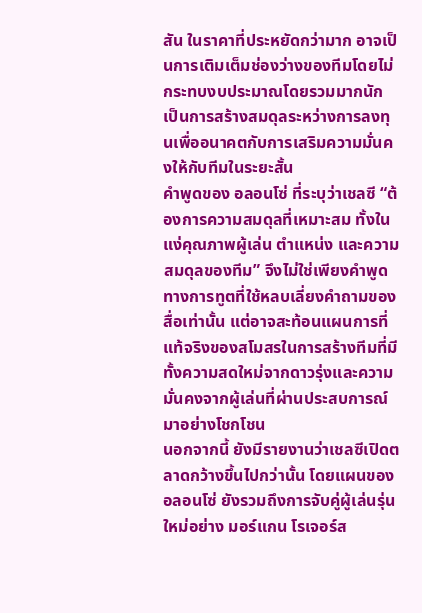สัน ในราคาที่ประหยัดกว่ามาก อาจเป็นการเติมเต็มช่องว่างของทีมโดยไม่กระทบงบประมาณโดยรวมมากนัก เป็นการสร้างสมดุลระหว่างการลงทุนเพื่ออนาคตกับการเสริมความมั่นคงให้กับทีมในระยะสั้น
คำพูดของ อลอนโซ่ ที่ระบุว่าเชลซี “ต้องการความสมดุลที่เหมาะสม ทั้งในแง่คุณภาพผู้เล่น ตำแหน่ง และความสมดุลของทีม” จึงไม่ใช่เพียงคำพูดทางการทูตที่ใช้หลบเลี่ยงคำถามของสื่อเท่านั้น แต่อาจสะท้อนแผนการที่แท้จริงของสโมสรในการสร้างทีมที่มีทั้งความสดใหม่จากดาวรุ่งและความมั่นคงจากผู้เล่นที่ผ่านประสบการณ์มาอย่างโชกโชน
นอกจากนี้ ยังมีรายงานว่าเชลซีเปิดตลาดกว้างขึ้นไปกว่านั้น โดยแผนของ อลอนโซ่ ยังรวมถึงการจับคู่ผู้เล่นรุ่นใหม่อย่าง มอร์แกน โรเจอร์ส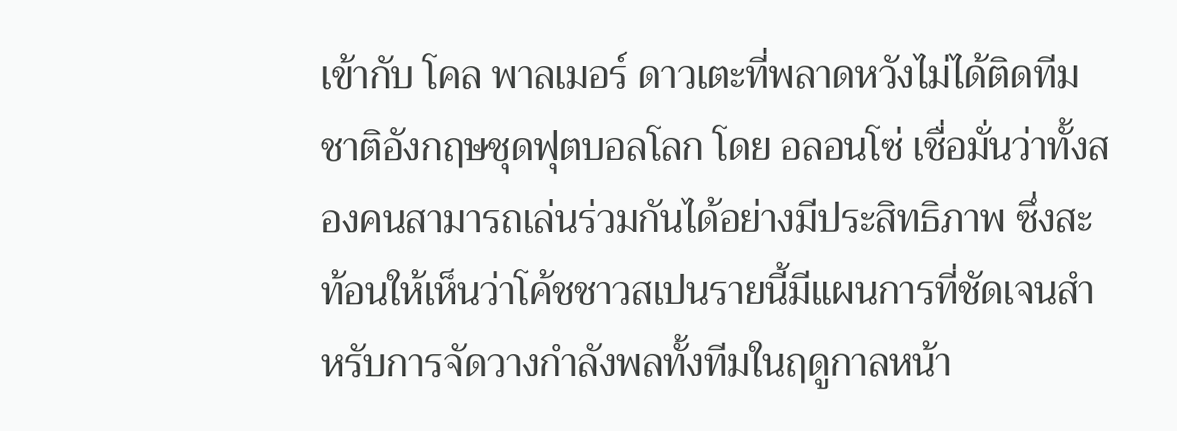เข้ากับ โคล พาลเมอร์ ดาวเตะที่พลาดหวังไม่ได้ติดทีมชาติอังกฤษชุดฟุตบอลโลก โดย อลอนโซ่ เชื่อมั่นว่าทั้งสองคนสามารถเล่นร่วมกันได้อย่างมีประสิทธิภาพ ซึ่งสะท้อนให้เห็นว่าโค้ชชาวสเปนรายนี้มีแผนการที่ชัดเจนสำหรับการจัดวางกำลังพลทั้งทีมในฤดูกาลหน้า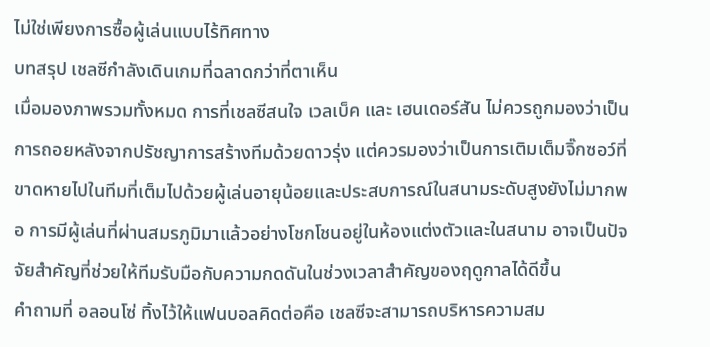ไม่ใช่เพียงการซื้อผู้เล่นแบบไร้ทิศทาง
บทสรุป เชลซีกำลังเดินเกมที่ฉลาดกว่าที่ตาเห็น
เมื่อมองภาพรวมทั้งหมด การที่เชลซีสนใจ เวลเบ็ค และ เฮนเดอร์สัน ไม่ควรถูกมองว่าเป็นการถอยหลังจากปรัชญาการสร้างทีมด้วยดาวรุ่ง แต่ควรมองว่าเป็นการเติมเต็มจิ๊กซอว์ที่ขาดหายไปในทีมที่เต็มไปด้วยผู้เล่นอายุน้อยและประสบการณ์ในสนามระดับสูงยังไม่มากพอ การมีผู้เล่นที่ผ่านสมรภูมิมาแล้วอย่างโชกโชนอยู่ในห้องแต่งตัวและในสนาม อาจเป็นปัจจัยสำคัญที่ช่วยให้ทีมรับมือกับความกดดันในช่วงเวลาสำคัญของฤดูกาลได้ดีขึ้น
คำถามที่ อลอนโซ่ ทิ้งไว้ให้แฟนบอลคิดต่อคือ เชลซีจะสามารถบริหารความสม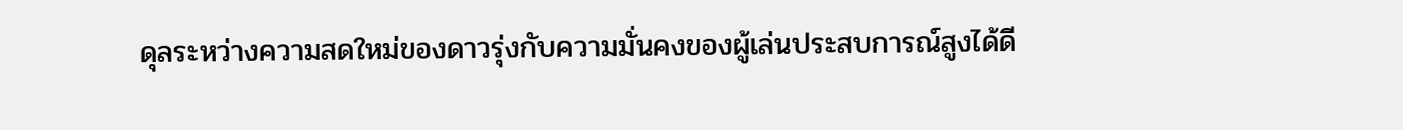ดุลระหว่างความสดใหม่ของดาวรุ่งกับความมั่นคงของผู้เล่นประสบการณ์สูงได้ดี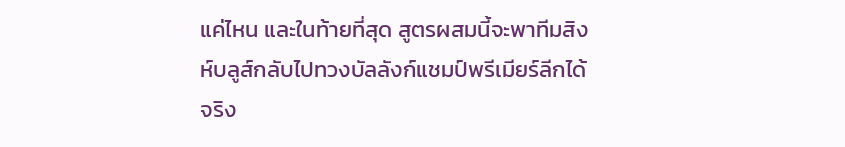แค่ไหน และในท้ายที่สุด สูตรผสมนี้จะพาทีมสิงห์บลูส์กลับไปทวงบัลลังก์แชมป์พรีเมียร์ลีกได้จริง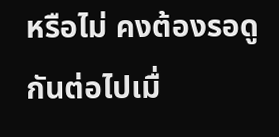หรือไม่ คงต้องรอดูกันต่อไปเมื่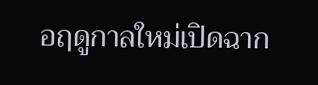อฤดูกาลใหม่เปิดฉาก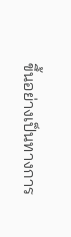ขึ้นอย่างเป็นทางการ